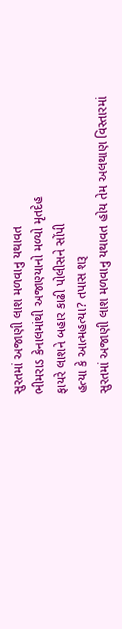સુરતમાં અજાણી લાશ મળવાનુ યથાવત
ભીમરાડ કેનાલમાંથી અજાણ્યાનો મળ્યો મૃતદેહ
ફાયરે લાશને બહાર કાઢી પોલીસને સોંપી
હત્યા કે આત્મહત્યા? તપાસ શરૂ
સુરતમાં અજાણી લાશ મળવાનુ યથાવત હોય તેમ અલથાણ વિસ્તારમાં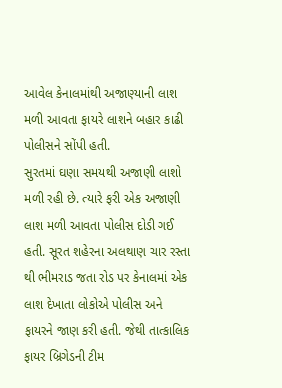આવેલ કેનાલમાંથી અજાણ્યાની લાશ મળી આવતા ફાયરે લાશને બહાર કાઢી પોલીસને સોંપી હતી.
સુરતમાં ઘણા સમયથી અજાણી લાશો મળી રહી છે. ત્યારે ફરી એક અજાણી લાશ મળી આવતા પોલીસ દોડી ગઈ હતી. સૂરત શહેરના અલથાણ ચાર રસ્તા થી ભીમરાડ જતા રોડ પર કેનાલમાં એક લાશ દેખાતા લોકોએ પોલીસ અને ફાયરને જાણ કરી હતી. જેથી તાત્કાલિક ફાયર બ્રિગેડની ટીમ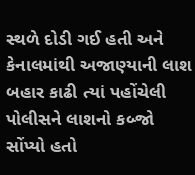સ્થળે દોડી ગઈ હતી અને કેનાલમાંથી અજાણ્યાની લાશ બહાર કાઢી ત્યાં પહોંચેલી પોલીસને લાશનો કબ્જો સોંપ્યો હતો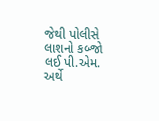જેથી પોલીસે લાશનો કબ્જો લઈ પી.એમ. અર્થે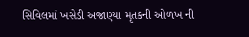સિવિલમાં ખસેડી અજાણ્યા મૃતકની ઓળખ ની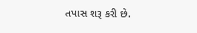તપાસ શરૂ કરી છે.